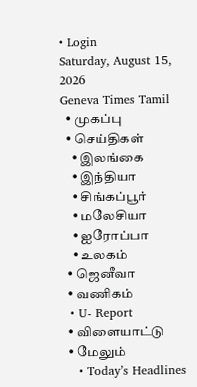• Login
Saturday, August 15, 2026
Geneva Times Tamil
  • முகப்பு
  • செய்திகள்
    • இலங்கை
    • இந்தியா
    • சிங்கப்பூர்
    • மலேசியா
    • ஐரோப்பா
    • உலகம்
  • ஜெனீவா
  • வணிகம்
  • U- Report
  • விளையாட்டு
  • மேலும்
    • Today’s Headlines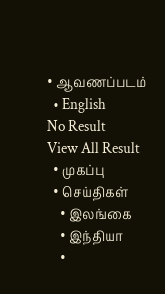• ஆவணப்படம்
  • English
No Result
View All Result
  • முகப்பு
  • செய்திகள்
    • இலங்கை
    • இந்தியா
    •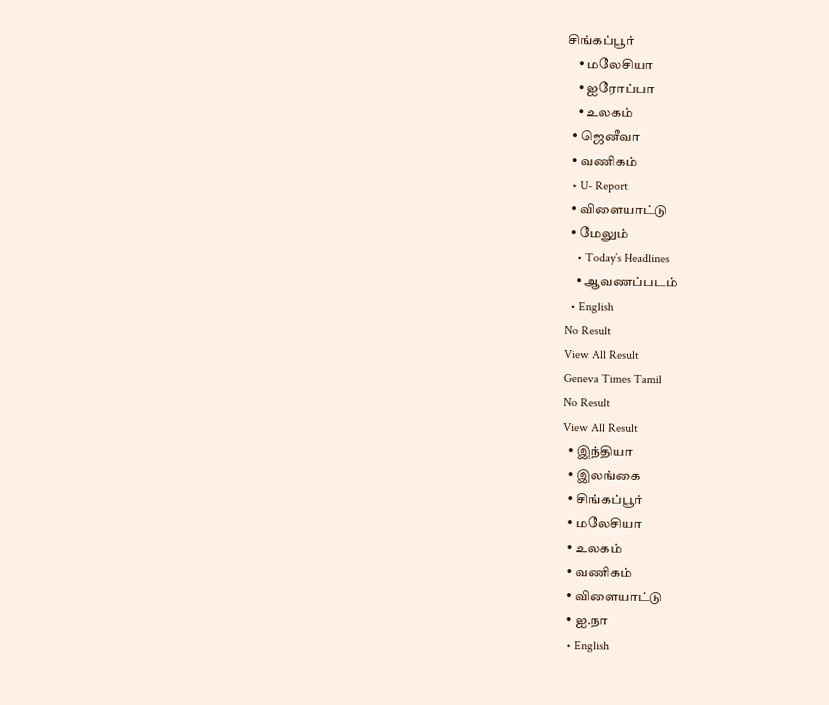சிங்கப்பூர்
    • மலேசியா
    • ஐரோப்பா
    • உலகம்
  • ஜெனீவா
  • வணிகம்
  • U- Report
  • விளையாட்டு
  • மேலும்
    • Today’s Headlines
    • ஆவணப்படம்
  • English
No Result
View All Result
Geneva Times Tamil
No Result
View All Result
  • இந்தியா
  • இலங்கை
  • சிங்கப்பூர்
  • மலேசியா
  • உலகம்
  • வணிகம்
  • விளையாட்டு
  • ஐ.நா
  • English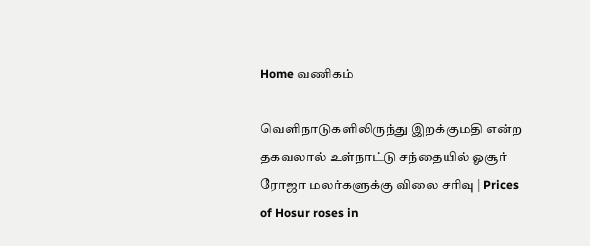Home வணிகம்

வெளிநாடுகளிலிருந்து இறக்குமதி என்ற தகவலால் உள்நாட்டு சந்தையில் ஓசூர் ரோஜா மலர்களுக்கு விலை சரிவு | Prices of Hosur roses in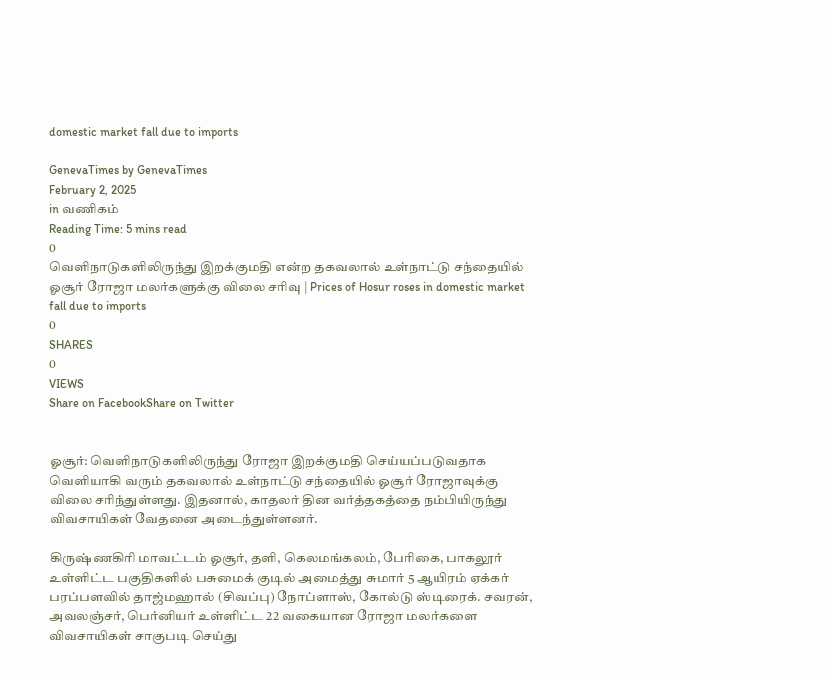domestic market fall due to imports

GenevaTimes by GenevaTimes
February 2, 2025
in வணிகம்
Reading Time: 5 mins read
0
வெளிநாடுகளிலிருந்து இறக்குமதி என்ற தகவலால் உள்நாட்டு சந்தையில் ஓசூர் ரோஜா மலர்களுக்கு விலை சரிவு | Prices of Hosur roses in domestic market fall due to imports
0
SHARES
0
VIEWS
Share on FacebookShare on Twitter


ஓசூர்: வெளிநாடுகளிலிருந்து ரோஜா இறக்குமதி செய்யப்படுவதாக வெளியாகி வரும் தகவலால் உள்நாட்டு சந்தையில் ஓசூர் ரோஜாவுக்கு விலை சரிந்துள்ளது. இதனால், காதலர் தின வர்த்தகத்தை நம்பியிருந்து விவசாயிகள் வேதனை அடைந்துள்ளனர்.

கிருஷ்ணகிரி மாவட்டம் ஓசூர், தளி, கெலமங்கலம், பேரிகை, பாகலூர் உள்ளிட்ட பகுதிகளில் பசுமைக் குடில் அமைத்து சுமார் 5 ஆயிரம் ஏக்கர் பரப்பளவில் தாஜ்மஹால் (சிவப்பு) நோப்ளாஸ், கோல்டு ஸ்டிரைக். சவரன், அவலஞ்சர், பெர்னியர் உள்ளிட்ட 22 வகையான ரோஜா மலர்களை விவசாயிகள் சாகுபடி செய்து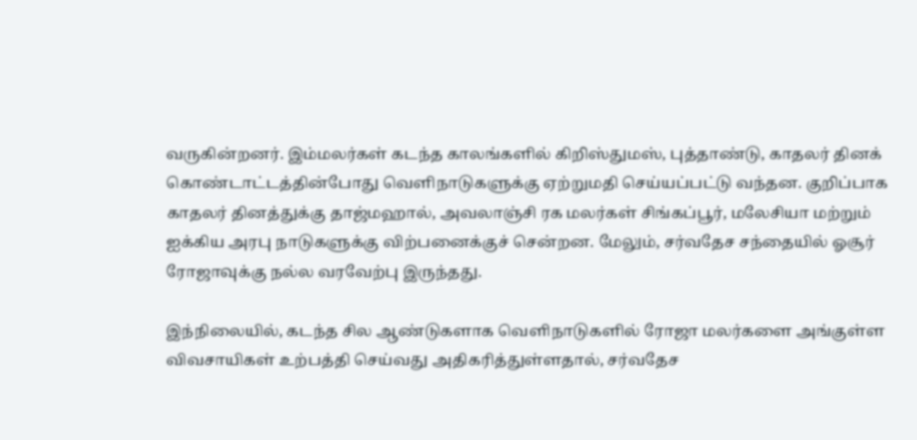வருகின்றனர். இம்மலர்கள் கடந்த காலங்களில் கிறிஸ்துமஸ், புத்தாண்டு, காதலர் தினக் கொண்டாட்டத்தின்போது வெளிநாடுகளுக்கு ஏற்றுமதி செய்யப்பட்டு வந்தன. குறிப்பாக காதலர் தினத்துக்கு தாஜ்மஹால், அவலாஞ்சி ரக மலர்கள் சிங்கப்பூர், மலேசியா மற்றும் ஐக்கிய அரபு நாடுகளுக்கு விற்பனைக்குச் சென்றன. மேலும், சர்வதேச சந்தையில் ஓசூர் ரோஜாவுக்கு நல்ல வரவேற்பு இருந்தது.

இந்நிலையில், கடந்த சில ஆண்டுகளாக வெளிநாடுகளில் ரோஜா மலர்களை அங்குள்ள விவசாயிகள் உற்பத்தி செய்வது அதிகரித்துள்ளதால், சர்வதேச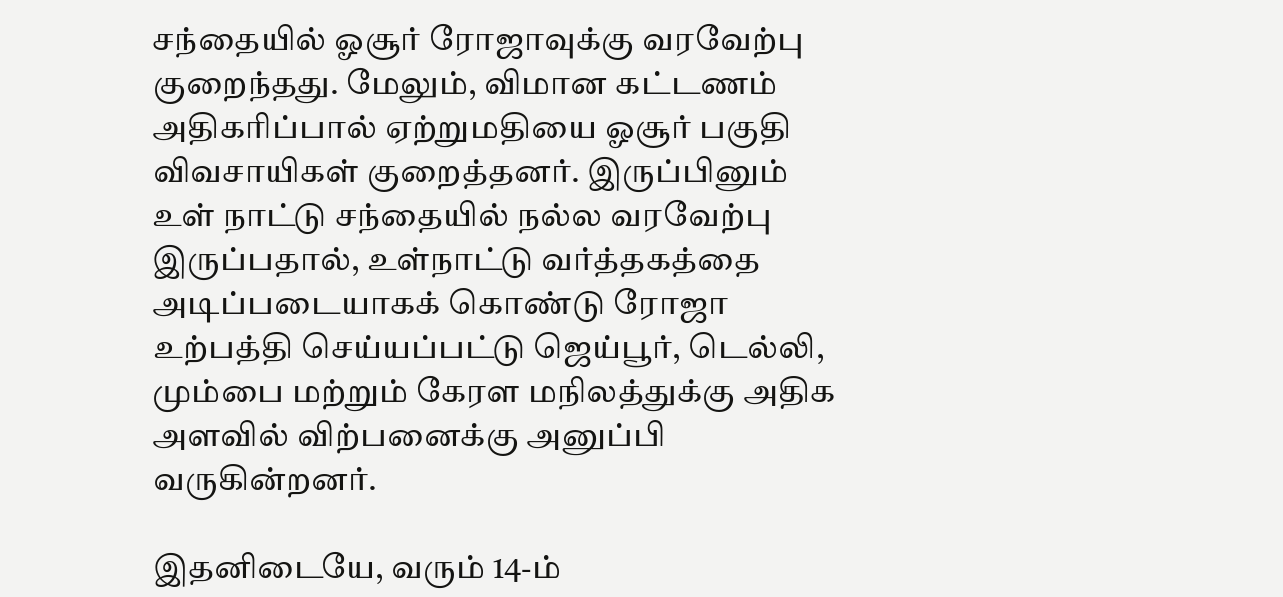சந்தையில் ஓசூர் ரோஜாவுக்கு வரவேற்பு குறைந்தது. மேலும், விமான கட்டணம் அதிகரிப்பால் ஏற்றுமதியை ஓசூர் பகுதி விவசாயிகள் குறைத்தனர். இருப்பினும் உள் நாட்டு சந்தையில் நல்ல வரவேற்பு இருப்பதால், உள்நாட்டு வர்த்தகத்தை அடிப்படையாகக் கொண்டு ரோஜா உற்பத்தி செய்யப்பட்டு ஜெய்பூர், டெல்லி, மும்பை மற்றும் கேரள மநிலத்துக்கு அதிக அளவில் விற்பனைக்கு அனுப்பி வருகின்றனர்.

இதனிடையே, வரும் 14-ம்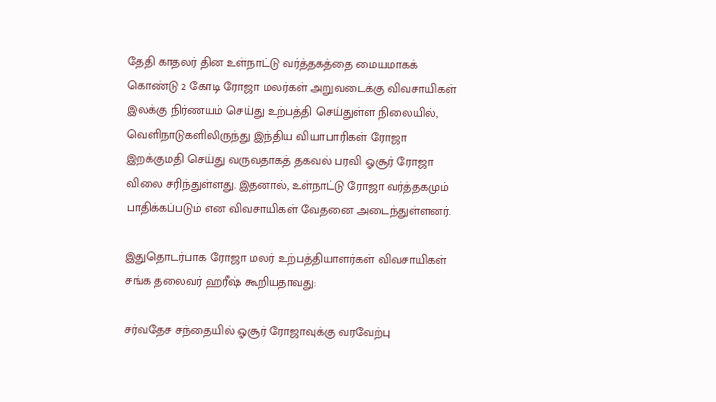தேதி காதலர் தின உள்நாட்டு வர்த்தகத்தை மையமாகக் கொண்டு 2 கோடி ரோஜா மலர்கள் அறுவடைக்கு விவசாயிகள் இலக்கு நிர்ணயம் செய்து உற்பத்தி செய்துள்ள நிலையில், வெளிநாடுகளிலிருந்து இந்திய வியாபாரிகள் ரோஜா இறக்குமதி செய்து வருவதாகத் தகவல் பரவி ஓசூர் ரோஜா விலை சரிந்துள்ளது. இதனால், உள்நாட்டு ரோஜா வர்த்தகமும் பாதிக்கப்படும் என விவசாயிகள் வேதனை அடைந்துள்ளனர்.

இதுதொடர்பாக ரோஜா மலர் உற்பத்தியாளர்கள் விவசாயிகள் சங்க தலைவர் ஹரீஷ் கூறியதாவது:

சர்வதேச சந்தையில் ஓசூர் ரோஜாவுக்கு வரவேற்பு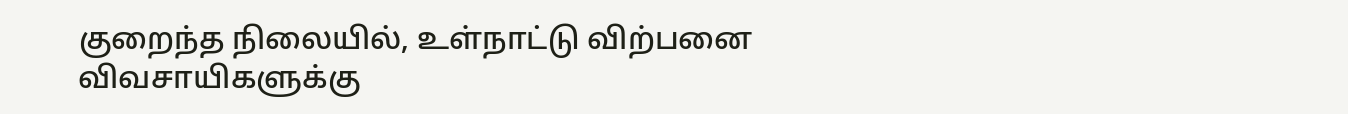குறைந்த நிலையில், உள்நாட்டு விற்பனை விவசாயிகளுக்கு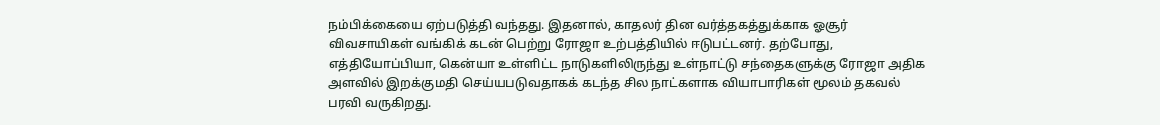நம்பிக்கையை ஏற்படுத்தி வந்தது. இதனால், காதலர் தின வர்த்தகத்துக்காக ஓசூர் விவசாயிகள் வங்கிக் கடன் பெற்று ரோஜா உற்பத்தியில் ஈடுபட்டனர். தற்போது, எத்தியோப்பியா, கென்யா உள்ளிட்ட நாடுகளிலிருந்து உள்நாட்டு சந்தைகளுக்கு ரோஜா அதிக அளவில் இறக்குமதி செய்யபடுவதாகக் கடந்த சில நாட்களாக வியாபாரிகள் மூலம் தகவல் பரவி வருகிறது.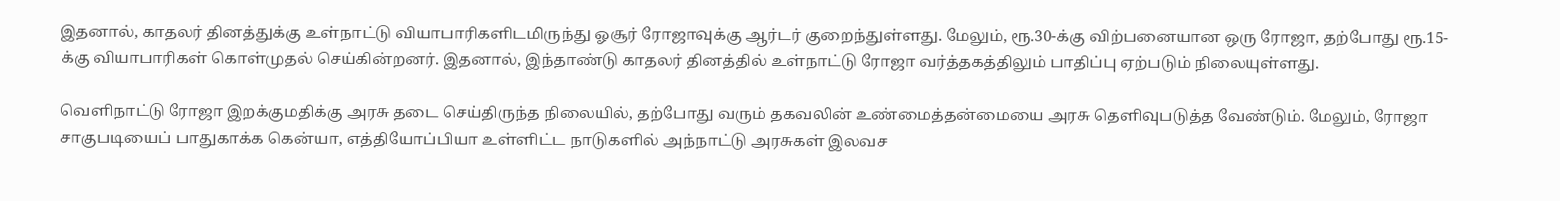இதனால், காதலர் தினத்துக்கு உள்நாட்டு வியாபாரிகளிடமிருந்து ஓசூர் ரோஜாவுக்கு ஆர்டர் குறைந்துள்ளது. மேலும், ரூ.30-க்கு விற்பனையான ஒரு ரோஜா, தற்போது ரூ.15-க்கு வியாபாரிகள் கொள்முதல் செய்கின்றனர். இதனால், இந்தாண்டு காதலர் தினத்தில் உள்நாட்டு ரோஜா வர்த்தகத்திலும் பாதிப்பு ஏற்படும் நிலையுள்ளது.

வெளிநாட்டு ரோஜா இறக்குமதிக்கு அரசு தடை செய்திருந்த நிலையில், தற்போது வரும் தகவலின் உண்மைத்தன்மையை அரசு தெளிவுபடுத்த வேண்டும். மேலும், ரோஜா சாகுபடியைப் பாதுகாக்க கென்யா, எத்தியோப்பியா உள்ளிட்ட நாடுகளில் அந்நாட்டு அரசுகள் இலவச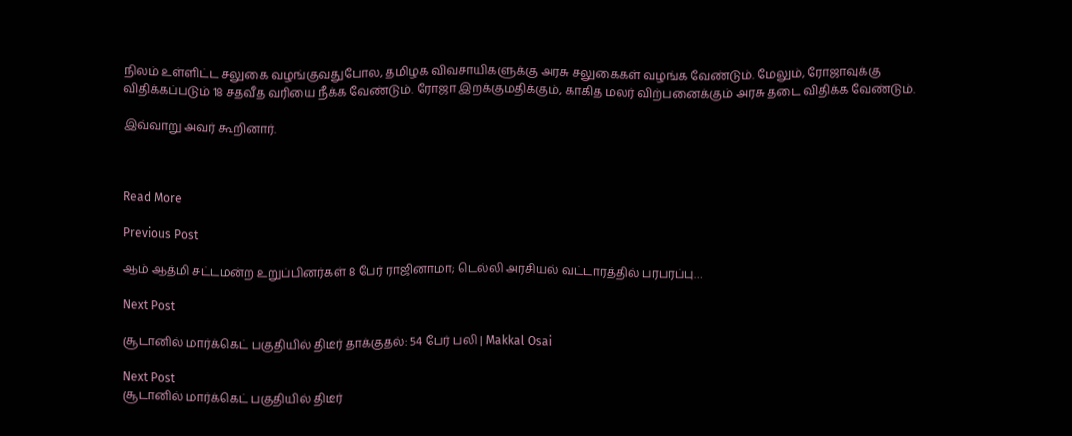நிலம் உள்ளிட்ட சலுகை வழங்குவதுபோல, தமிழக விவசாயிகளுக்கு அரசு சலுகைகள் வழங்க வேண்டும். மேலும், ரோஜாவுக்கு விதிக்கப்படும் 18 சதவீத வரியை நீக்க வேண்டும். ரோஜா இறக்குமதிக்கும், காகித மலர் விற்பனைக்கும் அரசு தடை விதிக்க வேண்டும்.

இவ்வாறு அவர் கூறினார்.



Read More

Previous Post

ஆம் ஆத்மி சட்டமன்ற உறுப்பினர்கள் 8 பேர் ராஜினாமா; டெல்லி அரசியல் வட்டாரத்தில் பரபரப்பு…

Next Post

சூடானில் மார்க்கெட் பகுதியில் திடீர் தாக்குதல்: 54 பேர் பலி | Makkal Osai

Next Post
சூடானில் மார்க்கெட் பகுதியில் திடீர்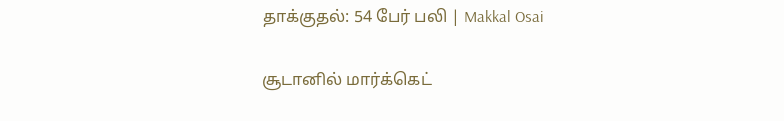தாக்குதல்: 54 பேர் பலி | Makkal Osai

சூடானில் மார்க்கெட்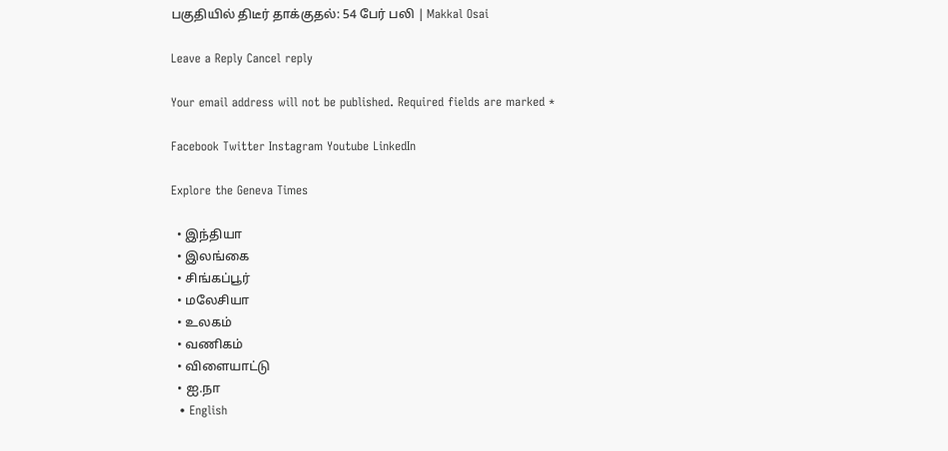பகுதியில் திடீர் தாக்குதல்: 54 பேர் பலி | Makkal Osai

Leave a Reply Cancel reply

Your email address will not be published. Required fields are marked *

Facebook Twitter Instagram Youtube LinkedIn

Explore the Geneva Times

  • இந்தியா
  • இலங்கை
  • சிங்கப்பூர்
  • மலேசியா
  • உலகம்
  • வணிகம்
  • விளையாட்டு
  • ஐ.நா
  • English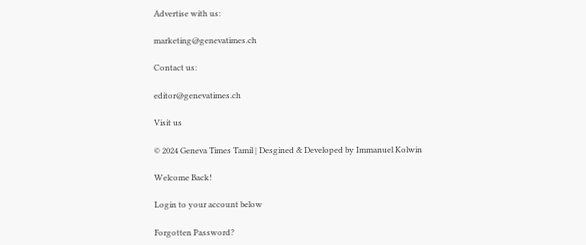Advertise with us:

marketing@genevatimes.ch

Contact us:

editor@genevatimes.ch

Visit us

© 2024 Geneva Times Tamil | Desgined & Developed by Immanuel Kolwin

Welcome Back!

Login to your account below

Forgotten Password?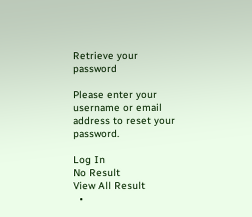Retrieve your password

Please enter your username or email address to reset your password.

Log In
No Result
View All Result
  •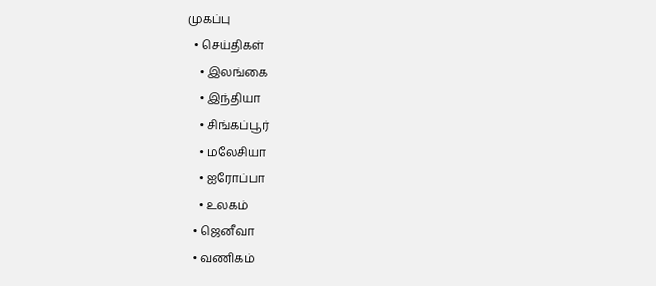முகப்பு
  • செய்திகள்
    • இலங்கை
    • இந்தியா
    • சிங்கப்பூர்
    • மலேசியா
    • ஐரோப்பா
    • உலகம்
  • ஜெனீவா
  • வணிகம்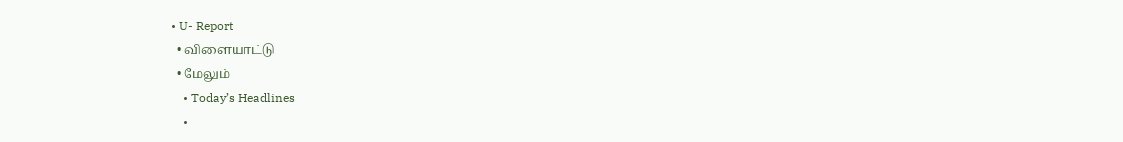• U- Report
  • விளையாட்டு
  • மேலும்
    • Today’s Headlines
    •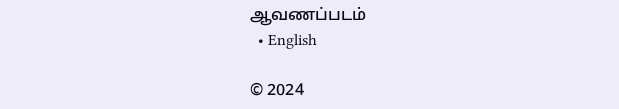ஆவணப்படம்
  • English

© 2024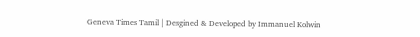Geneva Times Tamil | Desgined & Developed by Immanuel Kolwin